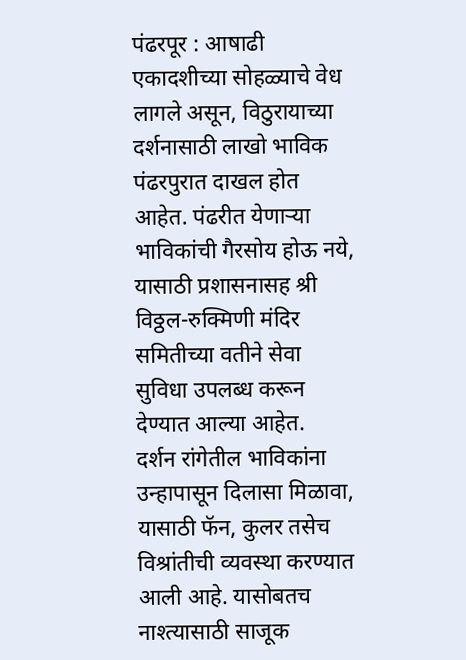पंढरपूर : आषाढी एकादशीच्या सोहळ्याचे वेध लागले असून, विठुरायाच्या दर्शनासाठी लाखो भाविक पंढरपुरात दाखल होत आहेत. पंढरीत येणाऱ्या भाविकांची गैरसोय होऊ नये, यासाठी प्रशासनासह श्री विठ्ठल-रुक्मिणी मंदिर समितीच्या वतीने सेवा सुविधा उपलब्ध करून देण्यात आल्या आहेत.
दर्शन रांगेतील भाविकांना उन्हापासून दिलासा मिळावा, यासाठी फॅन, कुलर तसेच विश्रांतीची व्यवस्था करण्यात आली आहे. यासोबतच नाश्त्यासाठी साजूक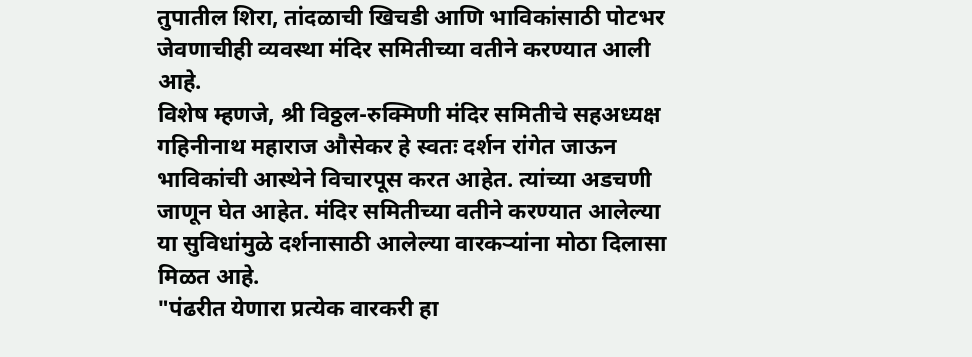तुपातील शिरा, तांदळाची खिचडी आणि भाविकांसाठी पोटभर जेवणाचीही व्यवस्था मंदिर समितीच्या वतीने करण्यात आली आहे.
विशेष म्हणजे, श्री विठ्ठल-रुक्मिणी मंदिर समितीचे सहअध्यक्ष गहिनीनाथ महाराज औसेकर हे स्वतः दर्शन रांगेत जाऊन भाविकांची आस्थेने विचारपूस करत आहेत. त्यांच्या अडचणी जाणून घेत आहेत. मंदिर समितीच्या वतीने करण्यात आलेल्या या सुविधांमुळे दर्शनासाठी आलेल्या वारकऱ्यांना मोठा दिलासा मिळत आहे.
"पंढरीत येणारा प्रत्येक वारकरी हा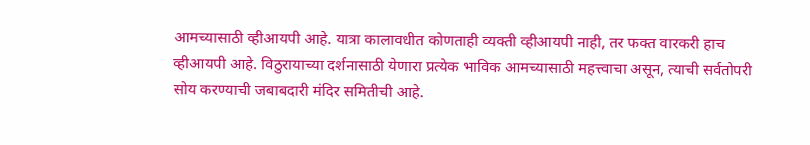आमच्यासाठी व्हीआयपी आहे. यात्रा कालावधीत कोणताही व्यक्ती व्हीआयपी नाही, तर फक्त वारकरी हाच व्हीआयपी आहे. विठुरायाच्या दर्शनासाठी येणारा प्रत्येक भाविक आमच्यासाठी महत्त्वाचा असून, त्याची सर्वतोपरी सोय करण्याची जबाबदारी मंदिर समितीची आहे.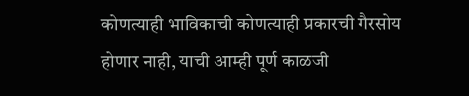कोणत्याही भाविकाची कोणत्याही प्रकारची गैरसोय होणार नाही, याची आम्ही पूर्ण काळजी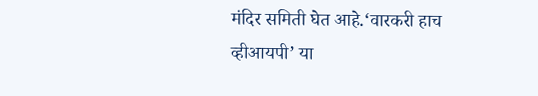मंदिर समिती घेत आहे.‘वारकरी हाच व्हीआयपी’ या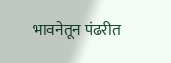भावनेतून पंढरीत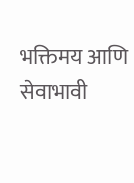भक्तिमय आणि सेवाभावी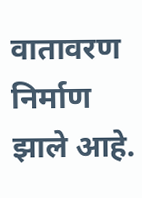वातावरण निर्माण झाले आहे.